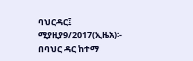ባህርዳር፤ ሚያዚያ9/2017(ኢዜአ)፡- በባህር ዳር ከተማ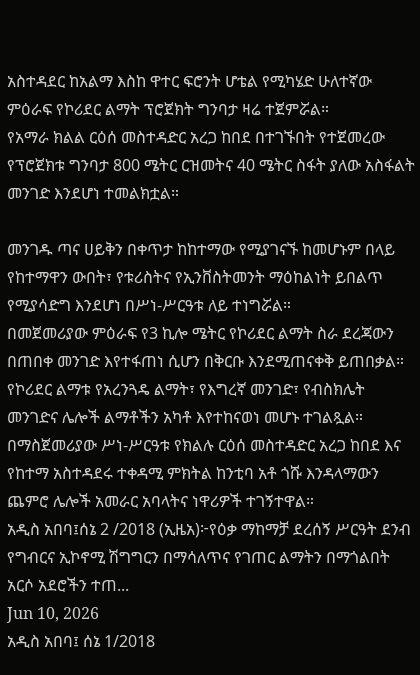አስተዳደር ከአልማ እስከ ዋተር ፍሮንት ሆቴል የሚካሄድ ሁለተኛው ምዕራፍ የኮሪደር ልማት ፕሮጀክት ግንባታ ዛሬ ተጀምሯል።
የአማራ ክልል ርዕሰ መስተዳድር አረጋ ከበደ በተገኙበት የተጀመረው የፕሮጀክቱ ግንባታ 800 ሜትር ርዝመትና 40 ሜትር ስፋት ያለው አስፋልት መንገድ እንደሆነ ተመልክቷል።

መንገዱ ጣና ሀይቅን በቀጥታ ከከተማው የሚያገናኙ ከመሆኑም በላይ የከተማዋን ውበት፣ የቱሪስትና የኢንቨስትመንት ማዕከልነት ይበልጥ የሚያሳድግ እንደሆነ በሥነ-ሥርዓቱ ለይ ተነግሯል።
በመጀመሪያው ምዕራፍ የ3 ኪሎ ሜትር የኮሪደር ልማት ስራ ደረጃውን በጠበቀ መንገድ እየተፋጠነ ሲሆን በቅርቡ እንደሚጠናቀቅ ይጠበቃል።
የኮሪደር ልማቱ የአረንጓዴ ልማት፣ የእግረኛ መንገድ፣ የብስክሌት መንገድና ሌሎች ልማቶችን አካቶ እየተከናወነ መሆኑ ተገልጿል።
በማስጀመሪያው ሥነ-ሥርዓቱ የክልሉ ርዕሰ መስተዳድር አረጋ ከበደ እና የከተማ አስተዳደሩ ተቀዳሚ ምክትል ከንቲባ አቶ ጎሹ እንዳላማውን ጨምሮ ሌሎች አመራር አባላትና ነዋሪዎች ተገኝተዋል።
አዲስ አበባ፤ሰኔ 2 /2018 (ኢዜአ)፦የዕቃ ማከማቻ ደረሰኝ ሥርዓት ደንብ የግብርና ኢኮኖሚ ሽግግርን በማሳለጥና የገጠር ልማትን በማጎልበት አርሶ አደሮችን ተጠ...
Jun 10, 2026
አዲስ አበባ፤ ሰኔ 1/2018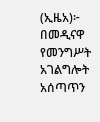(ኢዜአ)፦ በመዲናዋ የመንግሥት አገልግሎት አሰጣጥን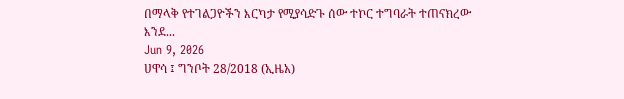በማላቅ የተገልጋዮችን እርካታ የሚያሳድጉ ሰው ተኮር ተግባራት ተጠናክረው እንደ...
Jun 9, 2026
ሀዋሳ ፤ ግንቦት 28/2018 (ኢዜአ)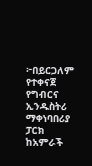፦በይርጋለም የተቀናጀ የግብርና ኢንዱስትሪ ማቀነባበሪያ ፓርክ ከአምራች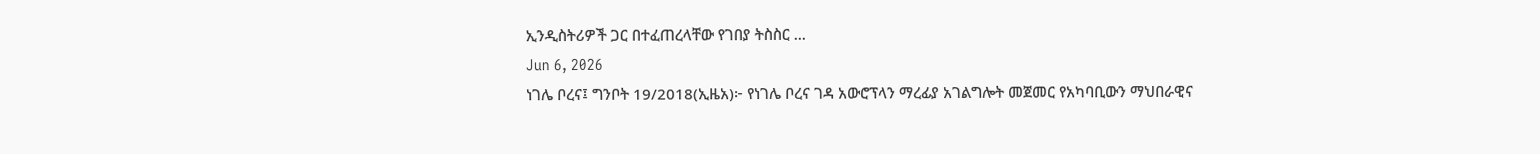ኢንዲስትሪዎች ጋር በተፈጠረላቸው የገበያ ትስስር ...
Jun 6, 2026
ነገሌ ቦረና፤ ግንቦት 19/2018(ኢዜአ)፦ የነገሌ ቦረና ገዳ አውሮፕላን ማረፊያ አገልግሎት መጀመር የአካባቢውን ማህበራዊና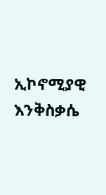ኢኮኖሚያዊ እንቅስቃሴ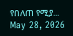የበለጠ የሚያ...
May 28, 2026